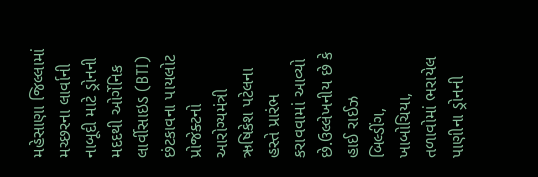મહેસાણા જિલ્લામાં મચ્છરના લાર્વાની નાબૂદી માટે ડ્રોનની મદદથી ઓર્ગેનિક લાર્વીસાઇડ (BTI) છંટકાવના પાયલોટ પ્રોજેક્ટનો આરોગ્યમંત્રી ઋષિકેશ પટેલના હસ્તે પ્રારંભ કરાવવામાં આવ્યો છે.ઉલ્લેખનીય છે કે હાઈ રાઈઝ બિલ્ડીંગ, ખાબોચિયા, તળાવોમાં ભરાયેલ પાણીના ડ્રોનની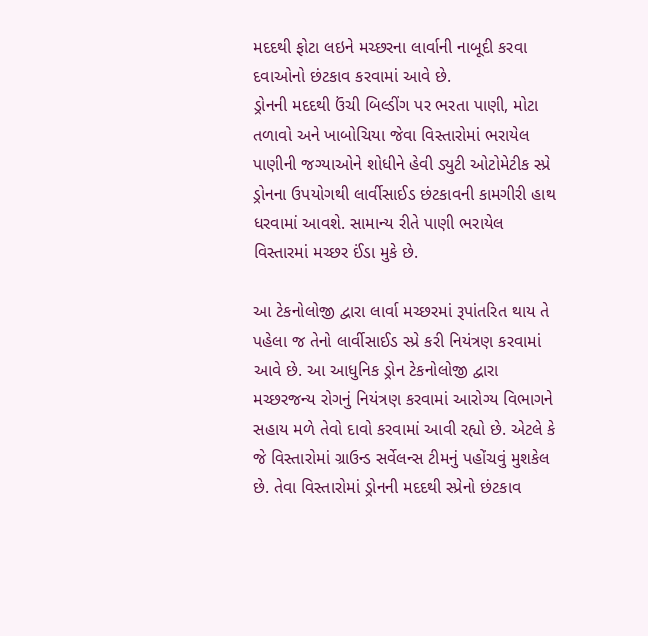મદદથી ફોટા લઇને મચ્છરના લાર્વાની નાબૂદી કરવા દવાઓનો છંટકાવ કરવામાં આવે છે.
ડ્રોનની મદદથી ઉંચી બિલ્ડીંગ પર ભરતા પાણી, મોટા તળાવો અને ખાબોચિયા જેવા વિસ્તારોમાં ભરાયેલ પાણીની જગ્યાઓને શોધીને હેવી ડ્યુટી ઓટોમેટીક સ્પ્રે ડ્રોનના ઉપયોગથી લાર્વીસાઈડ છંટકાવની કામગીરી હાથ ધરવામાં આવશે. સામાન્ય રીતે પાણી ભરાયેલ વિસ્તારમાં મચ્છર ઈંડા મુકે છે.

આ ટેકનોલોજી દ્વારા લાર્વા મચ્છરમાં રૂપાંતરિત થાય તે પહેલા જ તેનો લાર્વીસાઈડ સ્પ્રે કરી નિયંત્રણ કરવામાં આવે છે. આ આધુનિક ડ્રોન ટેકનોલોજી દ્વારા મચ્છરજન્ય રોગનું નિયંત્રણ કરવામાં આરોગ્ય વિભાગને સહાય મળે તેવો દાવો કરવામાં આવી રહ્યો છે. એટલે કે જે વિસ્તારોમાં ગ્રાઉન્ડ સર્વેલન્સ ટીમનું પહોંચવું મુશકેલ છે. તેવા વિસ્તારોમાં ડ્રોનની મદદથી સ્પ્રેનો છંટકાવ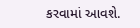કરવામાં આવશે.